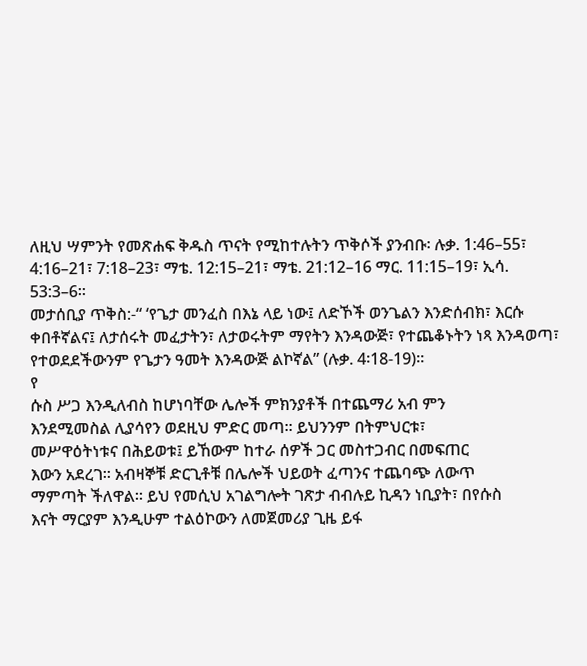ለዚህ ሣምንት የመጽሐፍ ቅዱስ ጥናት የሚከተሉትን ጥቅሶች ያንብቡ፡ ሉቃ. 1:46–55፣ 4:16–21፣ 7:18–23፣ ማቴ. 12:15–21፣ ማቴ. 21:12–16 ማር. 11:15–19፣ ኢሳ. 53:3–6።
መታሰቢያ ጥቅስ:-“ ‘የጌታ መንፈስ በእኔ ላይ ነው፤ ለድኾች ወንጌልን እንድሰብክ፣ እርሱ ቀበቶኛልና፤ ለታሰሩት መፈታትን፣ ለታወሩትም ማየትን እንዳውጅ፣ የተጨቆኑትን ነጻ እንዳወጣ፣ የተወደደችውንም የጌታን ዓመት እንዳውጅ ልኮኛል” (ሉቃ. 4፡18-19)።
የ
ሱስ ሥጋ እንዲለብስ ከሆነባቸው ሌሎች ምክንያቶች በተጨማሪ አብ ምን
እንደሚመስል ሊያሳየን ወደዚህ ምድር መጣ። ይህንንም በትምህርቱ፣
መሥዋዕትነቱና በሕይወቱ፤ ይኸውም ከተራ ሰዎች ጋር መስተጋብር በመፍጠር
እውን አደረገ። አብዛኞቹ ድርጊቶቹ በሌሎች ህይወት ፈጣንና ተጨባጭ ለውጥ
ማምጣት ችለዋል። ይህ የመሲህ አገልግሎት ገጽታ ብብሉይ ኪዳን ነቢያት፣ በየሱስ
እናት ማርያም እንዲሁም ተልዕኮውን ለመጀመሪያ ጊዜ ይፋ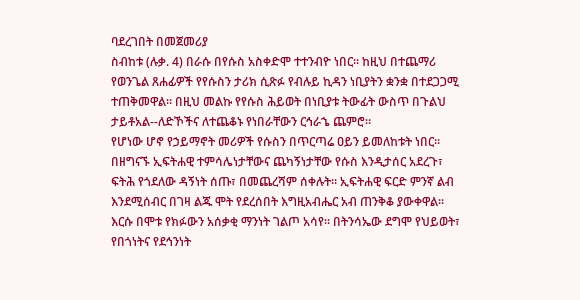ባደረገበት በመጀመሪያ
ስብከቱ (ሉቃ. 4) በራሱ በየሱስ አስቀድሞ ተተንብዮ ነበር። ከዚህ በተጨማሪ
የወንጌል ጸሐፊዎች የየሱስን ታሪክ ሲጽፉ የብሉይ ኪዳን ነቢያትን ቋንቋ በተደጋጋሚ
ተጠቅመዋል። በዚህ መልኩ የየሱስ ሕይወት በነቢያቱ ትውፊት ውስጥ በጉልህ
ታይቶአል--ለድኾችና ለተጨቆኑ የነበራቸውን ርኅራኄ ጨምሮ።
የሆነው ሆኖ የኃይማኖት መሪዎች የሱስን በጥርጣሬ ዐይን ይመለከቱት ነበር።
በዘግናኙ ኢፍትሐዊ ተምሳሌነታቸውና ጨካኝነታቸው የሱስ እንዲታሰር አደረጉ፣
ፍትሕ የጎደለው ዳኝነት ሰጡ፣ በመጨረሻም ሰቀሉት። ኢፍትሐዊ ፍርድ ምንኛ ልብ
እንደሚሰብር በገዛ ልጁ ሞት የደረሰበት እግዚአብሔር አብ ጠንቅቆ ያውቀዋል።
እርሱ በሞቱ የክፉውን አሰቃቂ ማንነት ገልጦ አሳየ። በትንሳኤው ደግሞ የህይወት፣
የበጎነትና የደኅንነት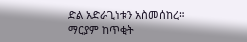ድል አድራጊነቱን አስመሰከረ።
ማርያም ከጥቂት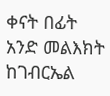ቀናት በፊት አንድ መልእክት ከገብርኤል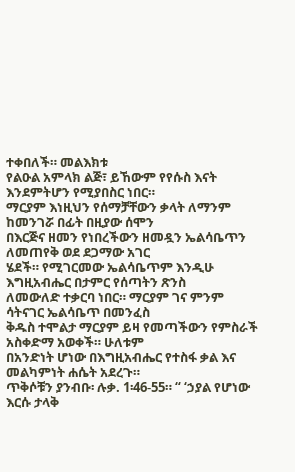ተቀበለች። መልእክቱ
የልዑል አምላክ ልጅ፣ ይኸውም የየሱስ እናት እንደምትሆን የሚያበስር ነበር።
ማርያም እነዚህን የሰማቻቸውን ቃላት ለማንም ከመንገሯ በፊት በዚያው ሰሞን
በእርጅና ዘመን የነበረችውን ዘመዷን ኤልሳቤጥን ለመጠየቅ ወደ ደጋማው አገር
ሄደች። የሚገርመው ኤልሳቤጥም እንዲሁ እግዚአብሔር በታምር የሰጣትን ጽንስ
ለመውለድ ተቃርባ ነበር። ማርያም ገና ምንም ሳትናገር ኤልሳቤጥ በመንፈስ
ቅዱስ ተሞልታ ማርያም ይዛ የመጣችውን የምስራች አስቀድማ አወቀች። ሁለቱም
በአንድነት ሆነው በእግዚአብሔር የተስፋ ቃል እና መልካምነት ሐሴት አደረጉ።
ጥቅሶቹን ያንብቡ፡ ሉቃ. 1፡46-55። “ ‘ኃያል የሆነው እርሱ ታላቅ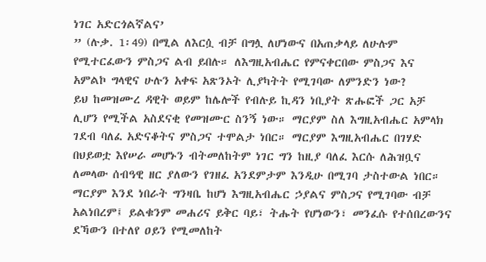ነገር አድርጎልኛልና’
” (ሉቃ. 1፡49) በሚል ለእርሷ ብቻ በግሏ ለሆነውና በአጠቃላይ ለሁሉም
የሚተርፈውን ምስጋና ልብ ይበሉ። ለእግዚአብሔር የምናቀርበው ምስጋና እና
አምልኮ ግላዊና ሁሉን አቀፍ አጽንኦት ሊያካትት የሚገባው ለምንድን ነው?
ይህ ከመዝሙረ ዳዊት ወይም ከሌሎች የብሉይ ኪዳን ነቢያት ጽሑፎች ጋር አቻ
ሊሆን የሚችል አስደናቂ የመዝሙር ስንኝ ነው። ማርያም ስለ እግዚአብሔር አምላክ
ገደብ ባለፈ አድናቆትና ምስጋና ተሞልታ ነበር። ማርያም እግዚአብሔር በገሃድ
በህይወቷ እየሠራ መሆኑን ብትመለከትም ነገር ግን ከዚያ ባለፈ እርሱ ለሕዝቧና
ለመላው ሰብዓዊ ዘር ያለውን የገዘፈ አንደምታም እንዲሁ በሚገባ ታስተውል ነበር።
ማርያም እንደ ነበራት ግንዛቤ ከሆነ እግዚአብሔር ኃያልና ምስጋና የሚገባው ብቻ
አልነበረም፤ ይልቁንም መሐሪና ይቅር ባይ፣ ትሑት የሆነውን፣ መንፈሱ የተሰበረውንና
ደኻውን በተለየ ዐይን የሚመለከት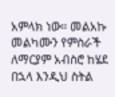አምላክ ነው። መልአኩ መልካሙን የምስራች
ለማርያም አብስሮ ከሄደ በኋላ እንዲህ ስትል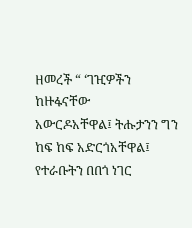ዘመረች “ ‘ገዢዎችን ከዙፋናቸው
አውርዶአቸዋል፤ ትሑታንን ግን ከፍ ከፍ አድርጎአቸዋል፤ የተራቡትን በበጎ ነገር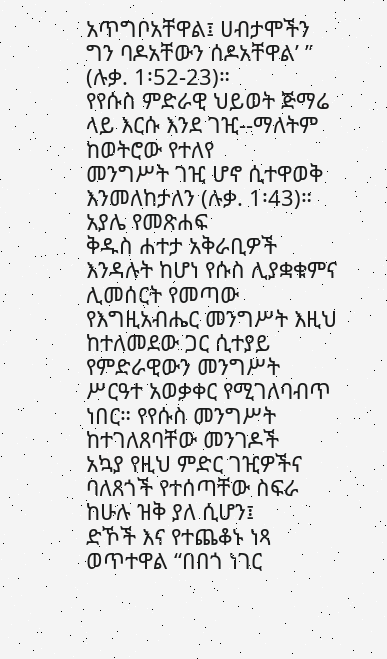አጥግቦአቸዋል፤ ሀብታሞችን ግን ባዶአቸውን ሰዶአቸዋል’ ” (ሉቃ. 1፡52-23)።
የየሱስ ምድራዊ ህይወት ጅማሬ ላይ እርሱ እንደ ገዢ--ማለትም ከወትሮው የተለየ
መንግሥት ገዢ ሆኖ ሲተዋወቅ እንመለከታለን (ሉቃ. 1፡43)። አያሌ የመጽሐፍ
ቅዱስ ሐተታ አቅራቢዎች እንዳሉት ከሆነ የሱስ ሊያቋቁምና ሊመሰርት የመጣው
የእግዚአብሔር መንግሥት እዚህ ከተለመደው ጋር ሲተያይ የምድራዊውን መንግሥት
ሥርዓተ አወቃቀር የሚገለባብጥ ነበር። የየሱስ መንግሥት ከተገለጸባቸው መንገዶች
አኳያ የዚህ ምድር ገዢዎችና ባለጸጎች የተሰጣቸው ስፍራ ከሁሉ ዝቅ ያለ ሲሆን፤
ድኾች እና የተጨቆኑ ነጻ ወጥተዋል “በበጎ ነገር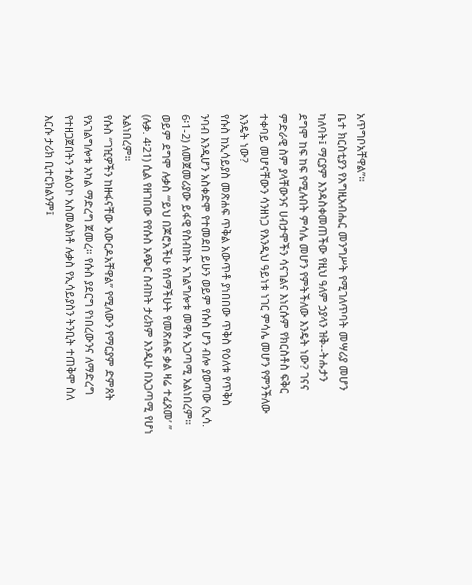አጥግቦአቸዋል”።
ቤተ ክርስቲያን የእግዚአብሔር መንግሥት የሚገለጥባት መሣሪያ መሆን
ካለባት፤ ማርያም እንዳስቀመጠችው የዚህ ዓለም ኃያላን ዝቅ--ትሑታን
ደግሞ ከፍ ከፍ የሚሉበት ምሳሌ መሆን የምትችለው እንዴት ነው? ገናና
ምድራዊ ስም ያላቸውንና ሀብታሞችን ሳናገልና እነርሱም የክርስቶስ ፍቅር
ተቀባይ መሆናቸውን ሳንዘነጋ የእንዲህ ዓይነቱ ነገር ምሳሌ መሆን የምንችለው
እንዴት ነው?
የሱስ ከኢሳይያስ መጽሐፍ ጥቅል አውጥቶ ያነበበው ጥቅስ የዕለቱ የጥቅስ
ንባብ እንዲሆን አስቀድሞ የተመደበ ይሁን ወይም የሱስ ሆን ብሎ ያወጣው (ኢሳ.
6፡1-2) ለመጀመሪያው ይፋዊ የስብከት አገልግሎቱ መዋሉ አጋጣሚ አልነበረም።
ወይም ደግሞ ሉቃስ “‘ይህ በጆሮአችሁ የሰማችሁት የመጽሐፍ ቃል ዛሬ ተፈጸመ’ ”
(ሉቃ. 4፡21) ሲል የዘገበው የየሱስ አጭር ስብከት ታሪክም እንዲሁ በአጋጣሚ የሆነ
አልነበረም።
የሱስ “ገዢዎችን ከዙፋናቸው አውርዶአቸዋል” የሚለውን የማርያም ድምጸት
የአገልግሎቱ አካል ማድረግ ጀመረ። የሱስ ያደርግ የነበረውንና ለማድረግ
የተዘጋጀበትን ተልዕኮ አስመልክቶ ሉቃስ የኢሳይያስን ትንቢት ተጠቅሞ ስለ
እርሱ ታሪክ ቢተርክልንም፤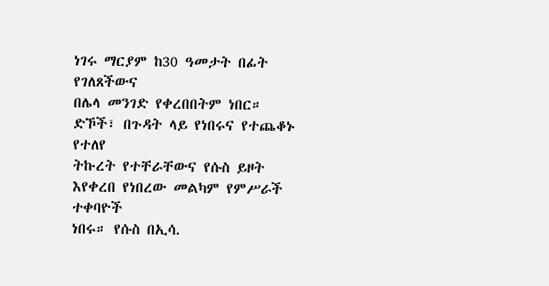ነገሩ ማርያም ከ30 ዓመታት በፊት የገለጸችውና
በሌላ መንገድ የቀረበበትም ነበር። ድኾች፣ በጉዳት ላይ የነበሩና የተጨቆኑ የተለየ
ትኩረት የተቸራቸውና የሱስ ይዞት እየቀረበ የነበረው መልካም የምሥራች ተቀባዮች
ነበሩ። የሱስ በኢሳ.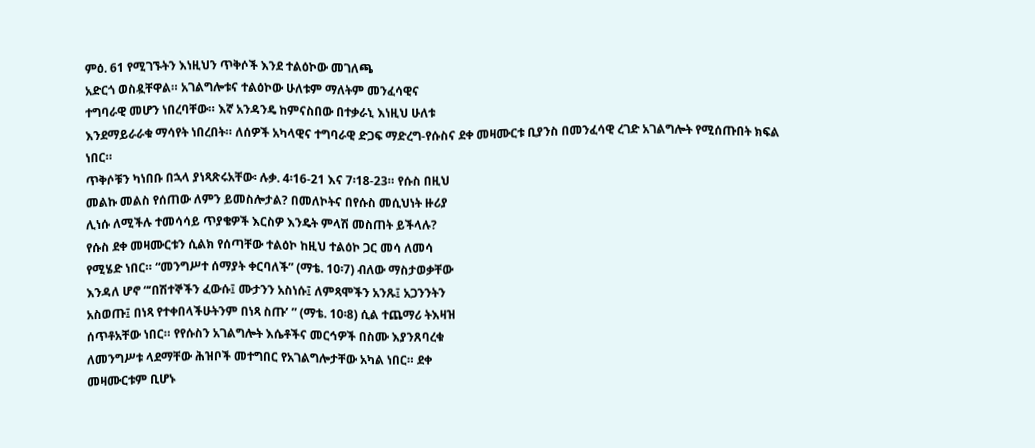ምዕ. 61 የሚገኙትን እነዚህን ጥቅሶች እንደ ተልዕኮው መገለጫ
አድርጎ ወስዷቸዋል። አገልግሎቱና ተልዕኮው ሁለቱም ማለትም መንፈሳዊና
ተግባራዊ መሆን ነበረባቸው። እኛ አንዳንዴ ከምናስበው በተቃራኒ እነዚህ ሁለቱ
እንደማይራራቁ ማሳየት ነበረበት። ለሰዎች አካላዊና ተግባራዊ ድጋፍ ማድረግ-የሱስና ደቀ መዛሙርቱ ቢያንስ በመንፈሳዊ ረገድ አገልግሎት የሚሰጡበት ክፍል
ነበር።
ጥቅሶቹን ካነበቡ በኋላ ያነጻጽሩአቸው፡ ሉቃ. 4፡16-21 እና 7፡18-23። የሱስ በዚህ
መልኩ መልስ የሰጠው ለምን ይመስሎታል? በመለኮትና በየሱስ መሲህነት ዙሪያ
ሊነሱ ለሚችሉ ተመሳሳይ ጥያቄዎች እርስዎ እንዴት ምላሽ መስጠት ይችላሉ?
የሱስ ደቀ መዛሙርቱን ሲልክ የሰጣቸው ተልዕኮ ከዚህ ተልዕኮ ጋር መሳ ለመሳ
የሚሄድ ነበር። “መንግሥተ ሰማያት ቀርባለች” (ማቴ. 10፡7) ብለው ማስታወቃቸው
እንዳለ ሆኖ “‘በሽተኞችን ፈውሱ፤ ሙታንን አስነሱ፤ ለምጻሞችን አንጹ፤ አጋንንትን
አስወጡ፤ በነጻ የተቀበላችሁትንም በነጻ ስጡ’ ” (ማቴ. 10፡8) ሲል ተጨማሪ ትእዛዝ
ሰጥቶአቸው ነበር። የየሱስን አገልግሎት እሴቶችና መርኅዎች በስሙ እያንጸባረቁ
ለመንግሥቱ ላደማቸው ሕዝቦች መተግበር የአገልግሎታቸው አካል ነበር። ደቀ
መዛሙርቱም ቢሆኑ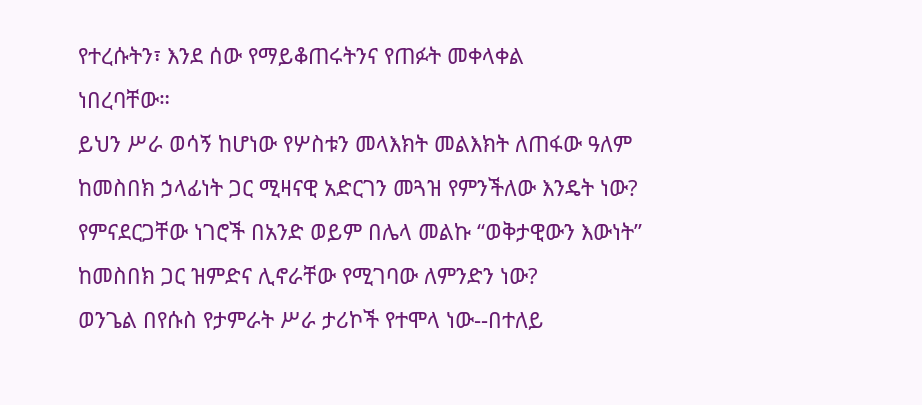የተረሱትን፣ እንደ ሰው የማይቆጠሩትንና የጠፉት መቀላቀል
ነበረባቸው።
ይህን ሥራ ወሳኝ ከሆነው የሦስቱን መላእክት መልእክት ለጠፋው ዓለም
ከመስበክ ኃላፊነት ጋር ሚዛናዊ አድርገን መጓዝ የምንችለው እንዴት ነው?
የምናደርጋቸው ነገሮች በአንድ ወይም በሌላ መልኩ “ወቅታዊውን እውነት”
ከመስበክ ጋር ዝምድና ሊኖራቸው የሚገባው ለምንድን ነው?
ወንጌል በየሱስ የታምራት ሥራ ታሪኮች የተሞላ ነው--በተለይ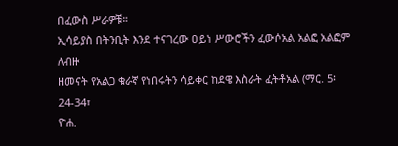በፈውስ ሥራዎቹ።
ኢሳይያስ በትንቢት እንደ ተናገረው ዐይነ ሥውሮችን ፈውሶአል አልፎ አልፎም ለብዙ
ዘመናት የአልጋ ቁራኛ የነበሩትን ሳይቀር ከደዌ እስራት ፈትቶአል (ማር. 5፡24-34፣
ዮሐ.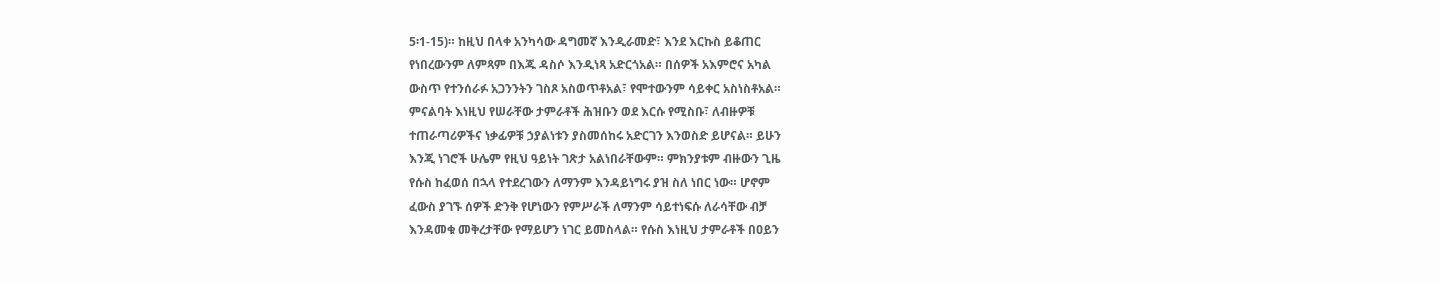5፡1-15)። ከዚህ በላቀ አንካሳው ዳግመኛ እንዲራመድ፣ እንደ እርኩስ ይቆጠር
የነበረውንም ለምጻም በእጁ ዳስሶ እንዲነጻ አድርጎአል። በሰዎች አእምሮና አካል
ውስጥ የተንሰራፉ አጋንንትን ገስጾ አስወጥቶአል፣ የሞተውንም ሳይቀር አስነስቶአል።
ምናልባት እነዚህ የሠራቸው ታምራቶች ሕዝቡን ወደ እርሱ የሚስቡ፣ ለብዙዎቹ
ተጠራጣሪዎችና ነቃፊዎቹ ኃያልነቱን ያስመሰከሩ አድርገን እንወስድ ይሆናል። ይሁን
እንጂ ነገሮች ሁሌም የዚህ ዓይነት ገጽታ አልነበራቸውም። ምክንያቱም ብዙውን ጊዜ
የሱስ ከፈወሰ በኋላ የተደረገውን ለማንም እንዳይነግሩ ያዝ ስለ ነበር ነው። ሆኖም
ፈውስ ያገኙ ሰዎች ድንቅ የሆነውን የምሥራች ለማንም ሳይተነፍሱ ለራሳቸው ብቻ
እንዳመቁ መቅረታቸው የማይሆን ነገር ይመስላል። የሱስ እነዚህ ታምራቶች በዐይን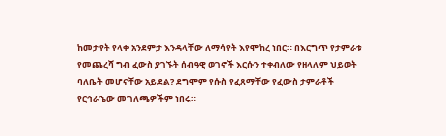ከመታየት የላቀ አንደምታ እንዳላቸው ለማሳየት እየሞከረ ነበር። በእርግጥ የታምራቱ
የመጨረሻ ግብ ፈውስ ያገኙት ሰብዓዊ ወገኖች እርሱን ተቀብለው የዘላለም ህይወት
ባለቤት መሆናቸው አይደል? ደግሞም የሱስ የፈጸማቸው የፈውስ ታምራቶች
የርኅራኄው መገለጫዎችም ነበሩ።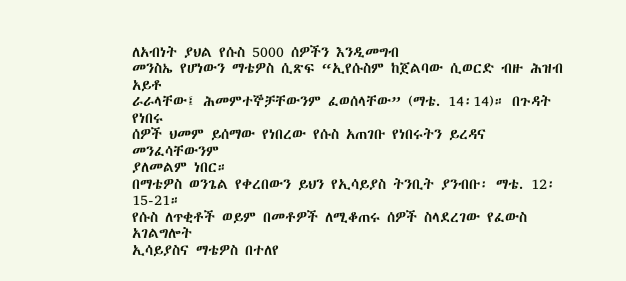ለአብነት ያህል የሱስ 5000 ሰዎችን እንዲመግብ
መንስኤ የሆነውን ማቴዎስ ሲጽፍ “ኢየሱስም ከጀልባው ሲወርድ ብዙ ሕዝብ አይቶ
ራራላቸው፤ ሕመምተኞቻቸውንም ፈወሰላቸው” (ማቴ. 14፡14)። በጉዳት የነበሩ
ሰዎች ህመም ይሰማው የነበረው የሱስ አጠገቡ የነበሩትን ይረዳና መንፈሳቸውንም
ያለመልም ነበር።
በማቴዎስ ወንጌል የቀረበውን ይህን የኢሳይያስ ትንቢት ያንብቡ፡ ማቴ. 12፡15-21።
የሱስ ለጥቂቶች ወይም በመቶዎች ለሚቆጠሩ ሰዎች ስላደረገው የፈውስ አገልግሎት
ኢሳይያስና ማቴዎስ በተለየ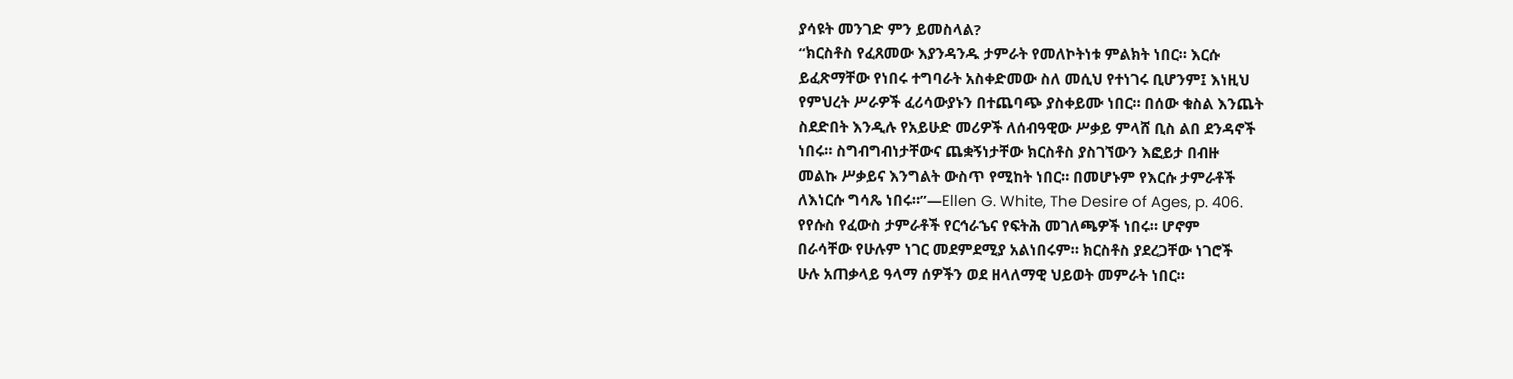ያሳዩት መንገድ ምን ይመስላል?
“ክርስቶስ የፈጸመው እያንዳንዱ ታምራት የመለኮትነቱ ምልክት ነበር። እርሱ
ይፈጽማቸው የነበሩ ተግባራት አስቀድመው ስለ መሲህ የተነገሩ ቢሆንም፤ እነዚህ
የምህረት ሥራዎች ፈሪሳውያኑን በተጨባጭ ያስቀይሙ ነበር። በሰው ቁስል እንጨት
ስደድበት እንዲሉ የአይሁድ መሪዎች ለሰብዓዊው ሥቃይ ምላሸ ቢስ ልበ ደንዳኖች
ነበሩ። ስግብግብነታቸውና ጨቋኝነታቸው ክርስቶስ ያስገኘውን እፎይታ በብዙ
መልኩ ሥቃይና እንግልት ውስጥ የሚከት ነበር። በመሆኑም የእርሱ ታምራቶች
ለእነርሱ ግሳጼ ነበሩ።”—Ellen G. White, The Desire of Ages, p. 406.
የየሱስ የፈውስ ታምራቶች የርኅራኄና የፍትሕ መገለጫዎች ነበሩ። ሆኖም
በራሳቸው የሁሉም ነገር መደምደሚያ አልነበሩም። ክርስቶስ ያደረጋቸው ነገሮች
ሁሉ አጠቃላይ ዓላማ ሰዎችን ወደ ዘላለማዊ ህይወት መምራት ነበር።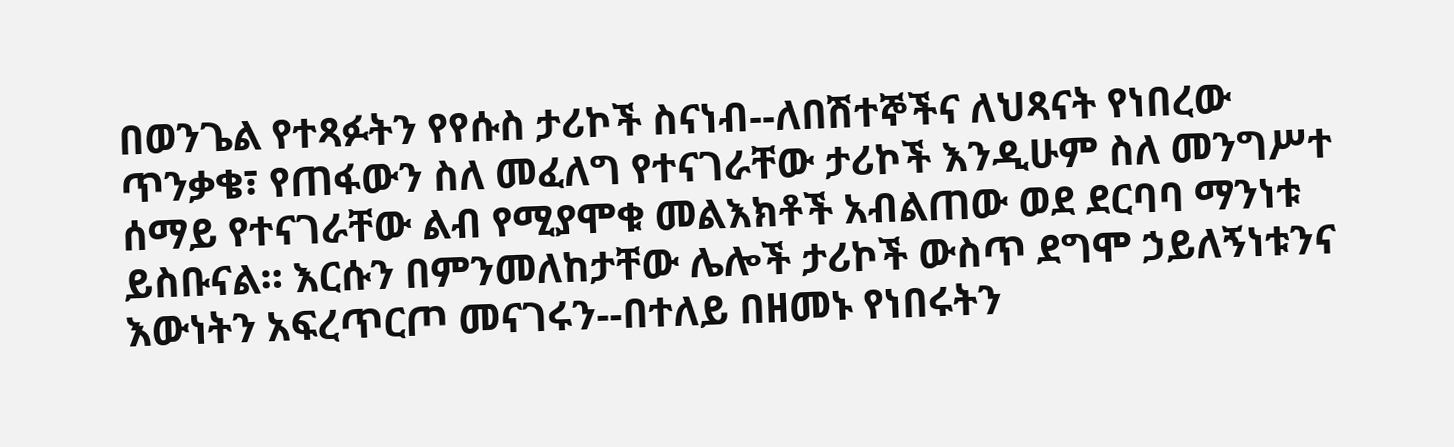በወንጌል የተጻፉትን የየሱስ ታሪኮች ስናነብ--ለበሽተኞችና ለህጻናት የነበረው ጥንቃቄ፣ የጠፋውን ስለ መፈለግ የተናገራቸው ታሪኮች እንዲሁም ስለ መንግሥተ ሰማይ የተናገራቸው ልብ የሚያሞቁ መልእክቶች አብልጠው ወደ ደርባባ ማንነቱ ይስቡናል። እርሱን በምንመለከታቸው ሌሎች ታሪኮች ውስጥ ደግሞ ኃይለኝነቱንና እውነትን አፍረጥርጦ መናገሩን--በተለይ በዘመኑ የነበሩትን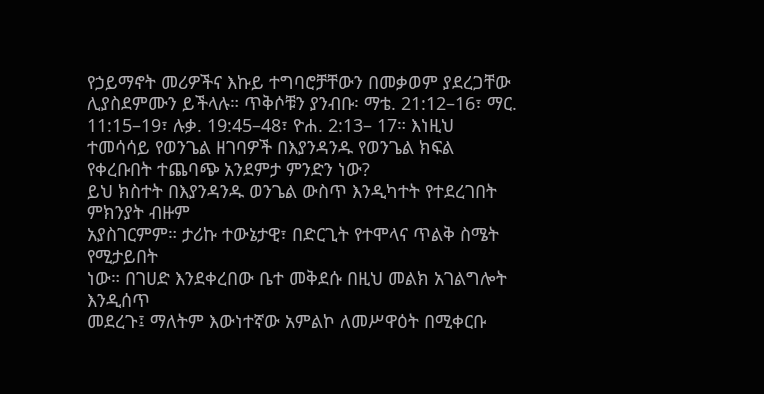የኃይማኖት መሪዎችና እኩይ ተግባሮቻቸውን በመቃወም ያደረጋቸው ሊያስደምሙን ይችላሉ። ጥቅሶቹን ያንብቡ፡ ማቴ. 21:12–16፣ ማር. 11:15–19፣ ሉቃ. 19:45–48፣ ዮሐ. 2:13– 17። እነዚህ ተመሳሳይ የወንጌል ዘገባዎች በእያንዳንዱ የወንጌል ክፍል የቀረቡበት ተጨባጭ አንደምታ ምንድን ነው?
ይህ ክስተት በእያንዳንዱ ወንጌል ውስጥ እንዲካተት የተደረገበት ምክንያት ብዙም
አያስገርምም። ታሪኩ ተውኔታዊ፣ በድርጊት የተሞላና ጥልቅ ስሜት የሚታይበት
ነው። በገሀድ እንደቀረበው ቤተ መቅደሱ በዚህ መልክ አገልግሎት እንዲሰጥ
መደረጉ፤ ማለትም እውነተኛው አምልኮ ለመሥዋዕት በሚቀርቡ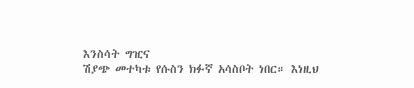እንስሳት ግዢና
ሽያጭ መተካቱ የሱስን ክፉኛ አሳስቦት ነበር። እነዚህ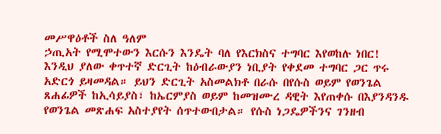መሥዋዕቶች ስለ ዓለም
ኃጢአት የሚሞተውን እርሱን እንዴት ባለ የእርክስና ተግባር እየወከሉ ነበር!
እንዲህ ያለው ቀጥተኛ ድርጊት ከዕብራውያን ነቢያት የቀደመ ተግባር ጋር ጥሩ
አድርጎ ይዛመዳል። ይህን ድርጊት አስመልክቶ በራሱ በየሱስ ወይም የወንጌል
ጸሐፊዎች ከኢሳይያስ፣ ከኤርምያስ ወይም ከመዝሙረ ዳዊት እየጠቀሱ በእያንዳንዱ
የወንጌል መጽሐፍ አስተያየት ሰጥተውበታል። የሱስ ነጋዴዎችንና ገንዘብ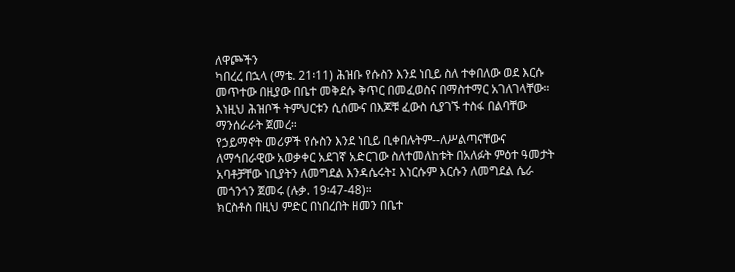ለዋጮችን
ካበረረ በኋላ (ማቴ. 21፡11) ሕዝቡ የሱስን እንደ ነቢይ ስለ ተቀበለው ወደ እርሱ
መጥተው በዚያው በቤተ መቅደሱ ቅጥር በመፈወስና በማስተማር አገለገላቸው።
እነዚህ ሕዝቦች ትምህርቱን ሲሰሙና በእጆቹ ፈውስ ሲያገኙ ተስፋ በልባቸው
ማንሰራራት ጀመረ።
የኃይማኖት መሪዎች የሱስን እንደ ነቢይ ቢቀበሉትም--ለሥልጣናቸውና
ለማኅበራዊው አወቃቀር አደገኛ አድርገው ስለተመለከቱት በአለፉት ምዕተ ዓመታት
አባቶቻቸው ነቢያትን ለመግደል እንዳሴሩት፤ እነርሱም እርሱን ለመግደል ሴራ
መጎንጎን ጀመሩ (ሉቃ. 19፡47-48)።
ክርስቶስ በዚህ ምድር በነበረበት ዘመን በቤተ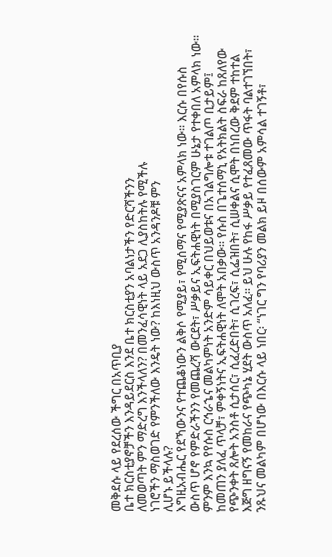መቅደሱ ላይ የደረሰው ችግር በአጥቢያ
ቤተ ክርስቲያኖቻችን እንዳይደርስ እንደ ቤተ ክርስቲያን አባልነታችን የድርሻችንን
ለመወጣት ምን ማድረግ እንችላለን? በመንፈሳዊነት ላይ አደጋ ሊያስከትሉ የሚችሉ
ነገሮችን ማስወገድ የምንችለው እንዴት ነው? ከእነዚህ ውስጥ አንዳንዶቹ ምን
ሊሆኑ ይችላሉ?
እግዚአብሔር የደኻውንና የተጨቆነውን ልቅሶ የሚያይ፣ የሚሰማና የሚያጽናና አምላክ ነው። እርሱ በየሱስ ውስጥ ሆኖ የምድራችንን የመጨረሻ ውርደት፣ ሥቃይና ኢፍትሐዊነት በሚያስገርም ሁኔታ የተቀበለ አምላክ ነው። ምንም እንኳ የየሱስ ርኅራኄና መልካምነት አንድም ሳይቀር በህይወቱና በአገልግሎቱ ተገልጦ ቢታይም፤ ከመጠን ያለፈ ጥላቻ፣ ምቀኝነትና ኢፍትሐዊነት ለሞት አበቃው። የሱስ በጌተሰማኒ የአትክልት ስፍራ ከጸለየው የጭንቀት ጸሎት አንስቶ ሲታሰር፣ ሲፈረድበት፣ ሲገረፍ፣ ሲፌዝበት፣ ሲሠቀልና ሲሞት በነበረው ቅደም ተከተል እጅግ ዘግናኝ የመከራና የጭካኔ ሂደት ውስጥ አለፈ። ይህ ሁሉ የከፋ ሥቃይ የተፈጸመው ጥፋት ባልተገኘበት፣ ንጹህና መልካም በሆነው በእርሱ ላይ ነበር፡ “ነገር ግን የባሪያን መልክ ይዞ በሰውም አምሳል ተገኝቶ፣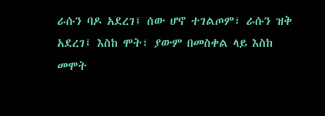ራሱን ባዶ አደረገ፤ ሰው ሆኖ ተገልጦም፣ ራሱን ዝቅ አደረገ፤ እስከ ሞት፣ ያውም በመስቀል ላይ እስከ መሞት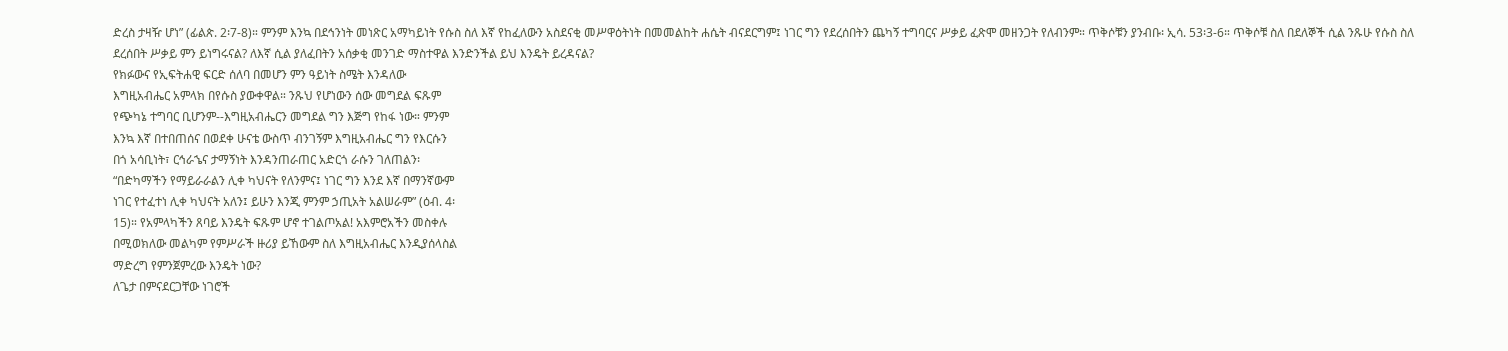ድረስ ታዛዥ ሆነ” (ፊልጵ. 2፡7-8)። ምንም እንኳ በደኅንነት መነጽር አማካይነት የሱስ ስለ እኛ የከፈለውን አስደናቂ መሥዋዕትነት በመመልከት ሐሴት ብናደርግም፤ ነገር ግን የደረሰበትን ጨካኝ ተግባርና ሥቃይ ፈጽሞ መዘንጋት የለብንም። ጥቅሶቹን ያንብቡ፡ ኢሳ. 53፡3-6። ጥቅሶቹ ስለ በደለኞች ሲል ንጹሁ የሱስ ስለ ደረሰበት ሥቃይ ምን ይነግሩናል? ለእኛ ሲል ያለፈበትን አሰቃቂ መንገድ ማስተዋል እንድንችል ይህ እንዴት ይረዳናል?
የክፉውና የኢፍትሐዊ ፍርድ ሰለባ በመሆን ምን ዓይነት ስሜት እንዳለው
እግዚአብሔር አምላክ በየሱስ ያውቀዋል። ንጹህ የሆነውን ሰው መግደል ፍጹም
የጭካኔ ተግባር ቢሆንም--እግዚአብሔርን መግደል ግን እጅግ የከፋ ነው። ምንም
እንኳ እኛ በተበጠሰና በወደቀ ሁናቴ ውስጥ ብንገኝም እግዚአብሔር ግን የእርሱን
በጎ አሳቢነት፣ ርኅራኄና ታማኝነት እንዳንጠራጠር አድርጎ ራሱን ገለጠልን፡
“በድካማችን የማይራራልን ሊቀ ካህናት የለንምና፤ ነገር ግን እንደ እኛ በማንኛውም
ነገር የተፈተነ ሊቀ ካህናት አለን፤ ይሁን እንጂ ምንም ኃጢአት አልሠራም” (ዕብ. 4፡
15)። የአምላካችን ጸባይ እንዴት ፍጹም ሆኖ ተገልጦአል! አእምሮአችን መስቀሉ
በሚወክለው መልካም የምሥራች ዙሪያ ይኸውም ስለ እግዚአብሔር እንዲያሰላስል
ማድረግ የምንጀምረው እንዴት ነው?
ለጌታ በምናደርጋቸው ነገሮች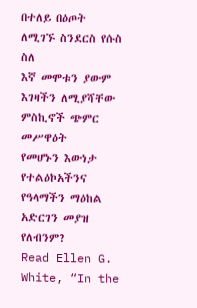በተለይ በዕጦት ለሚገኙ ስንደርስ የሱስ ስለ
እኛ መሞቱን ያውም እገዛችን ለሚያሻቸው ምስኪኖች ጭምር መሥዋዕት
የመሆኑን እውነታ የተልዕኮአችንና የዓላማችን ማዕከል አድርገን መያዝ
የለብንም?
Read Ellen G. White, “In the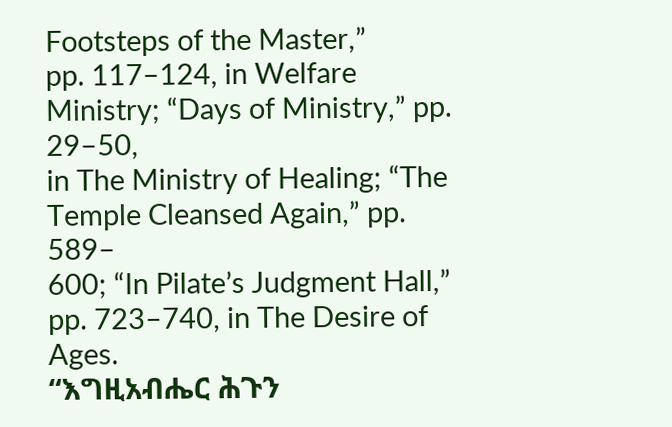Footsteps of the Master,”
pp. 117–124, in Welfare Ministry; “Days of Ministry,” pp. 29–50,
in The Ministry of Healing; “The Temple Cleansed Again,” pp. 589–
600; “In Pilate’s Judgment Hall,” pp. 723–740, in The Desire of Ages.
“እግዚአብሔር ሕጉን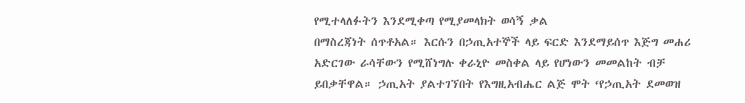የሚተላለፉትን እንደሚቀጣ የሚያመላክት ወሳኝ ቃል
በማስረጃነት ሰጥቶአል። እርሱን በኃጢአተኞች ላይ ፍርድ እንደማይሰጥ እጅግ መሐሪ
አድርገው ራሳቸውን የሚሸነግሉ ቀራኒዮ መስቀል ላይ የሆነውን መመልከት ብቻ
ይበቃቸዋል። ኃጢአት ያልተገኘበት የእግዚአብሔር ልጅ ሞት ‘የኃጢአት ደመወዝ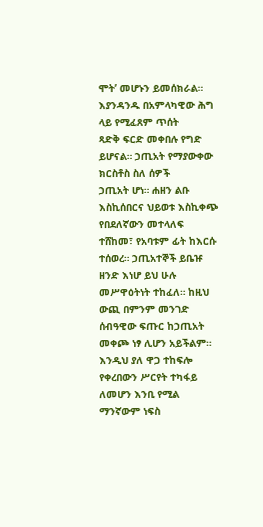ሞት’ መሆኑን ይመሰክራል። እያንዳንዱ በአምላካዊው ሕግ ላይ የሚፈጸም ጥሰት
ጻድቅ ፍርድ መቀበሉ የግድ ይሆናል። ኃጢአት የማያውቀው ክርስቶስ ስለ ሰዎች
ኃጢአት ሆነ። ሐዘን ልቡ እስኪሰበርና ህይወቱ እስኪቀጭ የበደለኛውን መተላለፍ
ተሸከመ፣ የአባቱም ፊት ከእርሱ ተሰወረ። ኃጢአተኞች ይቤዡ ዘንድ እነሆ ይህ ሁሉ
መሥዋዕትነት ተከፈለ። ከዚህ ውጪ በምንም መንገድ ሰብዓዊው ፍጡር ከኃጢአት
መቀጮ ነፃ ሊሆን አይችልም። እንዲህ ያለ ዋጋ ተከፍሎ የቀረበውን ሥርየት ተካፋይ
ለመሆን እንቢ የሚል ማንኛውም ነፍስ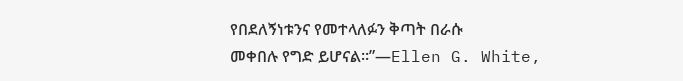የበደለኝነቱንና የመተላለፉን ቅጣት በራሱ
መቀበሉ የግድ ይሆናል።”—Ellen G. White,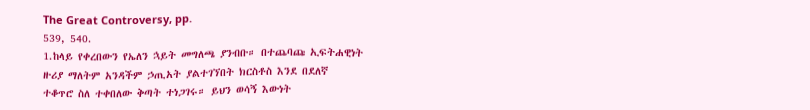The Great Controversy, pp.
539, 540.
1.ከላይ የቀረበውን የኤለን ኋይት መግለጫ ያንብቡ። በተጨባጩ ኢፍትሐዊነት
ዙሪያ ማለትም አንዳችም ኃጢአት ያልተገኘበት ክርስቶስ እንደ በደለኛ
ተቆጥሮ ስለ ተቀበለው ቅጣት ተነጋገሩ። ይህን ወሳኝ እውነት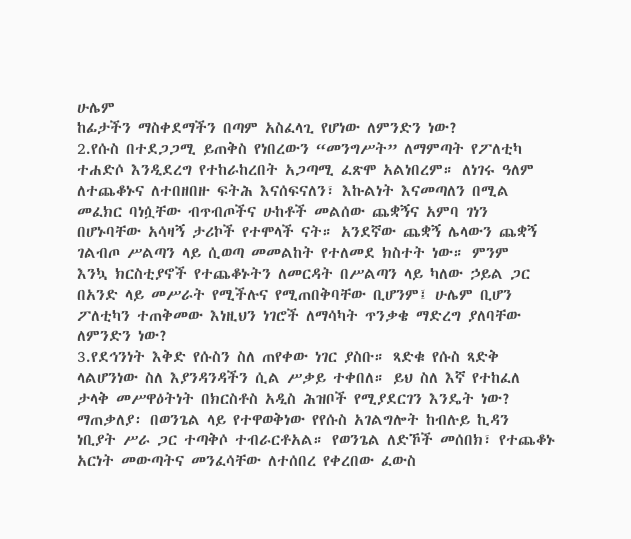ሁሌም
ከፊታችን ማስቀደማችን በጣም አስፈላጊ የሆነው ለምንድን ነው?
2.የሱስ በተደጋጋሚ ይጠቅስ የነበረውን “መንግሥት” ለማምጣት የፖለቲካ
ተሐድሶ እንዲደረግ የተከራከረበት አጋጣሚ ፈጽሞ አልነበረም። ለነገሩ ዓለም
ለተጨቆኑና ለተበዘበዙ ፍትሕ እናሰፍናለን፣ እኩልነት እናመጣለን በሚል
መፈክር ባነሷቸው ብጥብጦችና ሁከቶች መልሰው ጨቋኝና አምባ ገነን
በሆኑባቸው አሳዛኝ ታሪኮች የተሞላች ናት። አንደኛው ጨቋኝ ሌላውን ጨቋኝ
ገልብጦ ሥልጣን ላይ ሲወጣ መመልከት የተለመደ ክስተት ነው። ምንም
እንኳ ክርስቲያኖች የተጨቆኑትን ለመርዳት በሥልጣን ላይ ካለው ኃይል ጋር
በአንድ ላይ መሥራት የሚችሉና የሚጠበቅባቸው ቢሆንም፤ ሁሌም ቢሆን
ፖለቲካን ተጠቅመው እነዚህን ነገሮች ለማሳካት ጥንቃቄ ማድረግ ያለባቸው
ለምንድን ነው?
3.የደኅንነት እቅድ የሱስን ስለ ጠየቀው ነገር ያስቡ። ጻድቁ የሱስ ጻድቅ
ላልሆንነው ስለ እያንዳንዳችን ሲል ሥቃይ ተቀበለ። ይህ ስለ እኛ የተከፈለ
ታላቅ መሥዋዕትነት በክርስቶስ አዲስ ሕዝቦች የሚያደርገን እንዴት ነው?
ማጠቃለያ፡ በወንጌል ላይ የተዋወቅነው የየሱስ አገልግሎት ከብሉይ ኪዳን
ነቢያት ሥራ ጋር ተጣቅሶ ተብራርቶአል። የወንጌል ለድኾች መሰበክ፣ የተጨቆኑ
አርነት መውጣትና መንፈሳቸው ለተሰበረ የቀረበው ፈውስ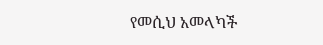የመሲህ አመላካች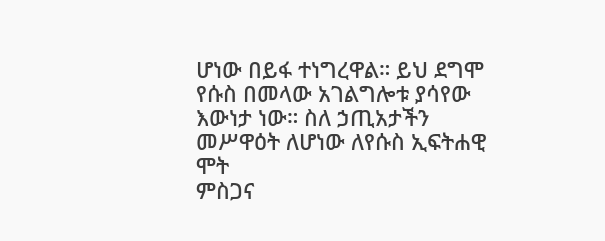ሆነው በይፋ ተነግረዋል። ይህ ደግሞ የሱስ በመላው አገልግሎቱ ያሳየው
እውነታ ነው። ስለ ኃጢአታችን መሥዋዕት ለሆነው ለየሱስ ኢፍትሐዊ ሞት
ምስጋና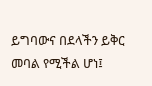ይግባውና በደላችን ይቅር መባል የሚችል ሆነ፤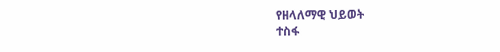የዘላለማዊ ህይወት
ተስፋ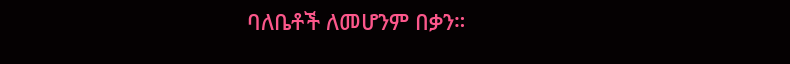ባለቤቶች ለመሆንም በቃን።